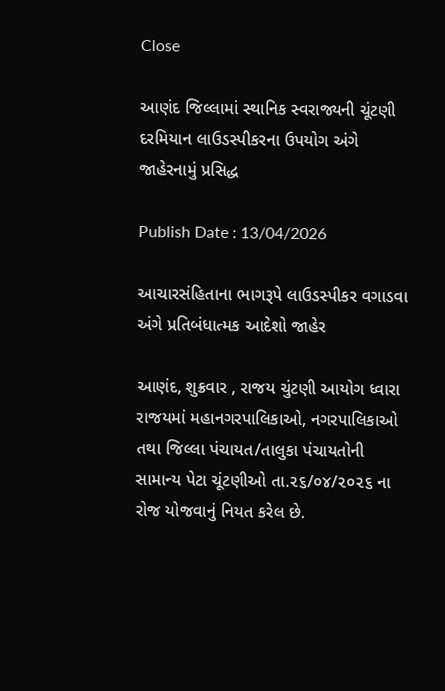Close

આણંદ જિલ્લામાં સ્થાનિક સ્વરાજ્યની ચૂંટણી દરમિયાન લાઉડસ્પીકરના ઉપયોગ અંગે જાહેરનામું પ્રસિદ્ધ

Publish Date : 13/04/2026

આચારસંહિતાના ભાગરૂપે લાઉડસ્પીકર વગાડવા અંગે પ્રતિબંધાત્મક આદેશો જાહેર

આણંદ, શુક્રવાર , રાજય ચુંટણી આયોગ ધ્વારા રાજયમાં મહાનગરપાલિકાઓ, નગરપાલિકાઓ તથા જિલ્લા પંચાયત/તાલુકા પંચાયતોની સામાન્ય પેટા ચૂંટણીઓ તા.૨૬/૦૪/૨૦૨૬ ના રોજ યોજવાનું નિયત કરેલ છે.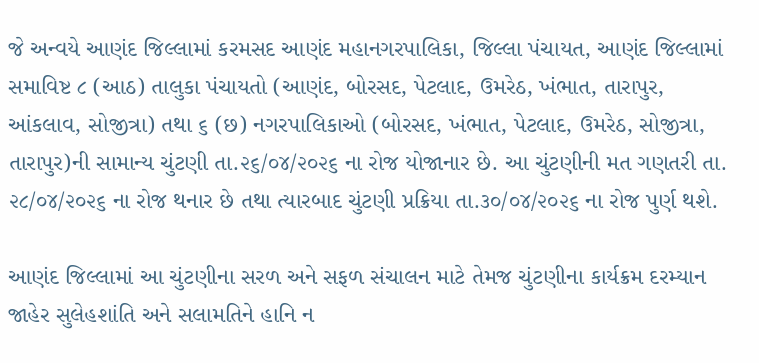જે અન્વયે આણંદ જિલ્લામાં કરમસદ આણંદ મહાનગરપાલિકા, જિલ્લા પંચાયત, આણંદ જિલ્લામાં સમાવિષ્ટ ૮ (આઠ) તાલુકા પંચાયતો (આણંદ, બોરસદ, પેટલાદ, ઉમરેઠ, ખંભાત, તારાપુર, આંકલાવ, સોજીત્રા) તથા ૬ (છ) નગરપાલિકાઓ (બોરસદ, ખંભાત, પેટલાદ, ઉમરેઠ, સોજીત્રા, તારાપુર)ની સામાન્ય ચુંટણી તા.૨૬/૦૪/૨૦૨૬ ના રોજ યોજાનાર છે. આ ચુંટણીની મત ગણતરી તા. ૨૮/૦૪/૨૦૨૬ ના રોજ થનાર છે તથા ત્યારબાદ ચુંટણી પ્રક્રિયા તા.૩૦/૦૪/૨૦૨૬ ના રોજ પુર્ણ થશે.

આણંદ જિલ્લામાં આ ચુંટણીના સરળ અને સફળ સંચાલન માટે તેમજ ચુંટણીના કાર્યક્રમ દરમ્યાન જાહેર સુલેહશાંતિ અને સલામતિને હાનિ ન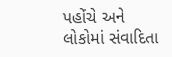પહોંચે અને લોકોમાં સંવાદિતા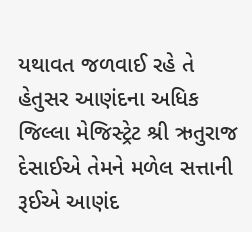યથાવત જળવાઈ રહે તે હેતુસર આણંદના અધિક જિલ્લા મેજિસ્ટ્રેટ શ્રી ઋતુરાજ દેસાઈએ તેમને મળેલ સત્તાની રૂઈએ આણંદ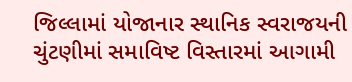જિલ્લામાં યોજાનાર સ્થાનિક સ્વરાજયની ચુંટણીમાં સમાવિષ્ટ વિસ્તારમાં આગામી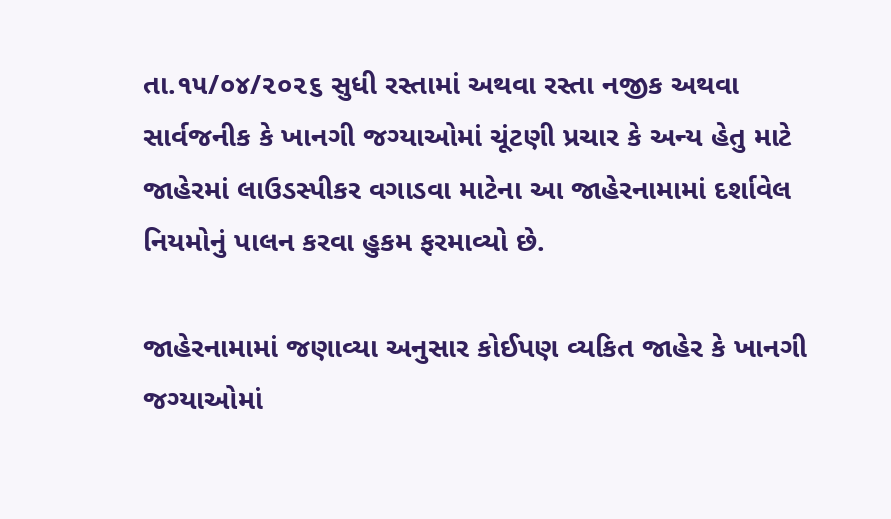તા.૧૫/૦૪/૨૦૨૬ સુધી રસ્તામાં અથવા રસ્તા નજીક અથવા સાર્વજનીક કે ખાનગી જગ્યાઓમાં ચૂંટણી પ્રચાર કે અન્ય હેતુ માટે જાહેરમાં લાઉડસ્પીકર વગાડવા માટેના આ જાહેરનામામાં દર્શાવેલ નિયમોનું પાલન કરવા હુકમ ફરમાવ્યો છે.

જાહેરનામામાં જણાવ્યા અનુસાર કોઈપણ વ્યકિત જાહેર કે ખાનગી જગ્યાઓમાં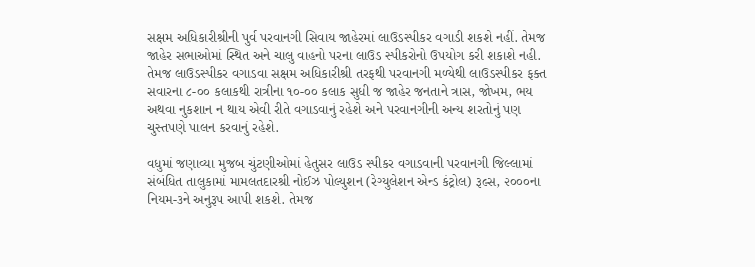સક્ષમ અધિકારીશ્રીની પુર્વ પરવાનગી સિવાય જાહેરમાં લાઉડસ્પીકર વગાડી શકશે નહીં. તેમજ જાહેર સભાઓમાં સ્થિત અને ચાલુ વાહનો પરના લાઉડ સ્પીકરોનો ઉપયોગ કરી શકાશે નહી. તેમજ લાઉડસ્પીકર વગાડવા સક્ષમ અધિકારીશ્રી તરફથી પરવાનગી મળ્યેથી લાઉડસ્પીકર ફક્ત સવારના ૮-૦૦ કલાકથી રાત્રીના ૧૦-૦૦ કલાક સુધી જ જાહેર જનતાને ત્રાસ, જોખમ, ભય અથવા નુકશાન ન થાય એવી રીતે વગાડવાનું રહેશે અને પરવાનગીની અન્ય શરતોનું પણ ચુસ્તપણે પાલન કરવાનું રહેશે.

વધુમાં જણાવ્યા મુજબ ચુંટણીઓમાં હેતુસર લાઉડ સ્પીકર વગાડવાની પરવાનગી જિલ્લામાં સંબંધિત તાલુકામાં મામલતદારશ્રી નોઈઝ પોલ્યુશન (રેગ્યુલેશન એન્ડ કંટ્રોલ) રૂલ્સ, ૨૦૦૦ના નિયમ-૩ને અનુરૂપ આપી શકશે. તેમજ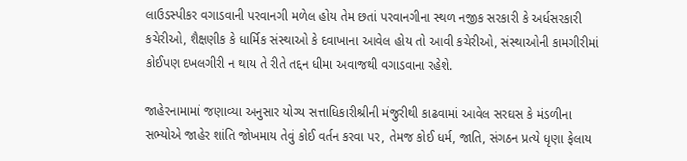લાઉડસ્પીકર વગાડવાની પરવાનગી મળેલ હોય તેમ છતાં પરવાનગીના સ્થળ નજીક સરકારી કે અર્ધસરકારી કચેરીઓ, શૈક્ષણીક કે ધાર્મિક સંસ્થાઓ કે દવાખાના આવેલ હોય તો આવી કચેરીઓ, સંસ્થાઓની કામગીરીમાં કોઈપણ દખલગીરી ન થાય તે રીતે તદ્દન ધીમા અવાજથી વગાડવાના રહેશે.

જાહેરનામામાં જણાવ્યા અનુસાર યોગ્ય સત્તાધિકારીશ્રીની મંજુરીથી કાઢવામાં આવેલ સરઘસ કે મંડળીના સભ્યોએ જાહેર શાંતિ જોખમાય તેવું કોઈ વર્તન કરવા પર, તેમજ કોઈ ધર્મ, જાતિ, સંગઠન પ્રત્યે ધૃણા ફેલાય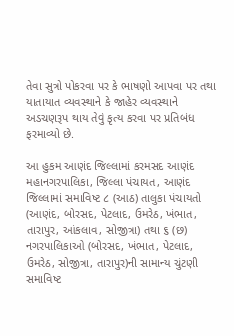તેવા સુત્રો પોકરવા પર કે ભાષણો આપવા પર તથા યાતાયાત વ્યવસ્થાને કે જાહેર વ્યવસ્થાને અડચણરૂપ થાય તેવું કૃત્ય કરવા પર પ્રતિબંધ ફરમાવ્યો છે.

આ હુકમ આણંદ જિલ્લામાં કરમસદ આણંદ મહાનગરપાલિકા, જિલ્લા પંચાયત, આણંદ જિલ્લામાં સમાવિષ્ટ ૮ (આઠ) તાલુકા પંચાયતો (આણંદ, બોરસદ, પેટલાદ, ઉમરેઠ, ખંભાત, તારાપુર, આંકલાવ, સોજીત્રા) તથા ૬ (છ) નગરપાલિકાઓ (બોરસદ, ખંભાત, પેટલાદ, ઉમરેઠ, સોજીત્રા, તારાપુર)ની સામાન્ય ચુંટણી સમાવિષ્ટ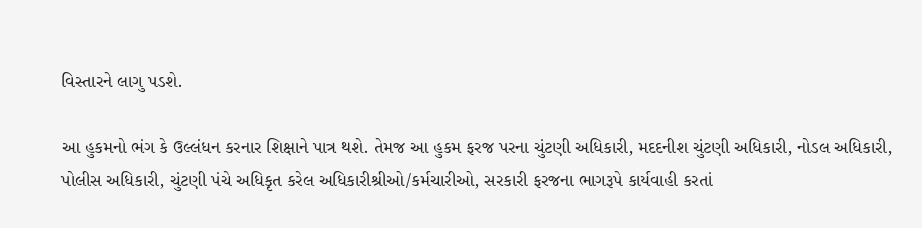વિસ્તારને લાગુ પડશે.

આ હુકમનો ભંગ કે ઉલ્લંધન કરનાર શિક્ષાને પાત્ર થશે. તેમજ આ હુકમ ફરજ પરના ચુંટણી અધિકારી, મદદનીશ ચુંટણી અધિકારી, નોડલ અધિકારી, પોલીસ અધિકારી, ચુંટણી પંચે અધિકૃત કરેલ અધિકારીશ્રીઓ/કર્મચારીઓ, સરકારી ફરજના ભાગરૂપે કાર્યવાહી કરતાં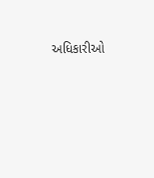અધિકારીઓ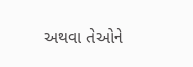અથવા તેઓને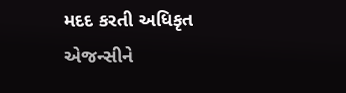મદદ કરતી અધિકૃત એજન્સીને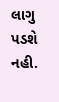લાગુ પડશે નહી.